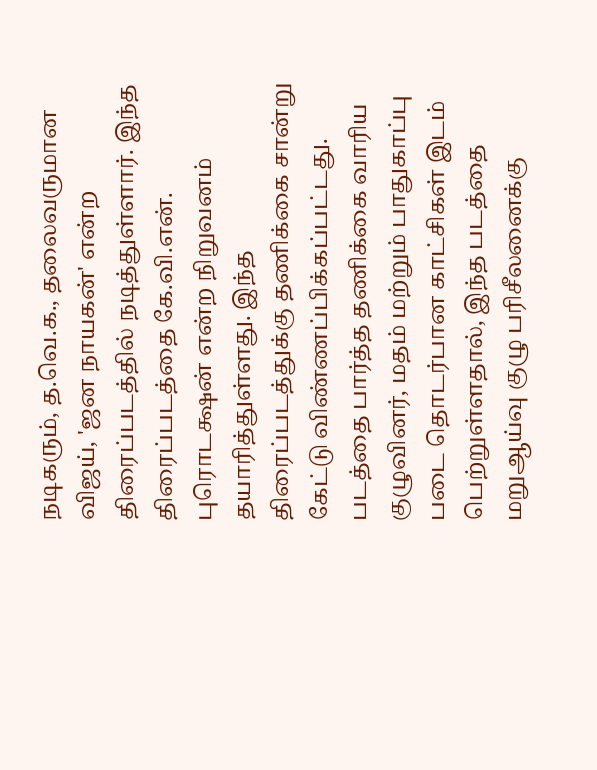நடிகரும், த.வெ.க., தலைவருமான விஜய், 'ஜன நாயகன்' என்ற திரைப்படத்தில் நடித்துள்ளார். இந்த திரைப்படத்தை கே.வி.என். புரொடக்ஷன் என்ற நிறுவனம் தயாரித்துள்ளது. இந்த திரைப்படத்துக்கு தணிக்கை சான்று கேட்டு விண்ணப்பிக்கப்பட்டது. படத்தை பார்த்த தணிக்கை வாரிய குழுவினர், மதம் மற்றும் பாதுகாப்பு படை தொடர்பான காட்சிகள் இடம் பெற்றுள்ளதால், இந்த படத்தை மறுஆய்வு குழு பரிசீலனைக்கு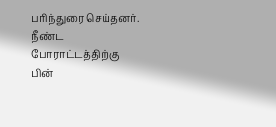பரிந்துரை செய்தனர்.
நீண்ட போராட்டத்திற்கு பின்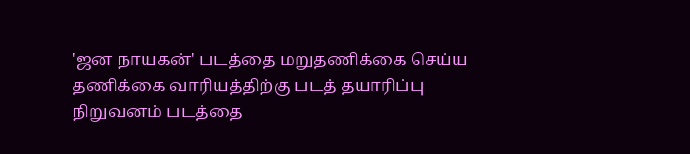'ஜன நாயகன்' படத்தை மறுதணிக்கை செய்ய தணிக்கை வாரியத்திற்கு படத் தயாரிப்பு நிறுவனம் படத்தை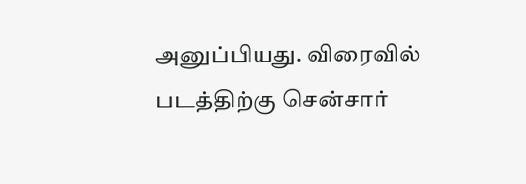அனுப்பியது. விரைவில் படத்திற்கு சென்சார்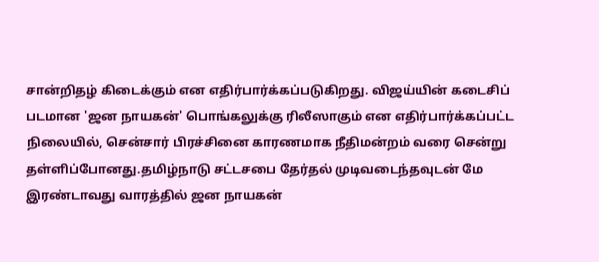சான்றிதழ் கிடைக்கும் என எதிர்பார்க்கப்படுகிறது. விஜய்யின் கடைசிப் படமான 'ஜன நாயகன்' பொங்கலுக்கு ரிலீஸாகும் என எதிர்பார்க்கப்பட்ட நிலையில், சென்சார் பிரச்சினை காரணமாக நீதிமன்றம் வரை சென்று தள்ளிப்போனது.தமிழ்நாடு சட்டசபை தேர்தல் முடிவடைந்தவுடன் மே இரண்டாவது வாரத்தில் ஜன நாயகன்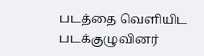படத்தை வெளியிட படக்குழுவினர்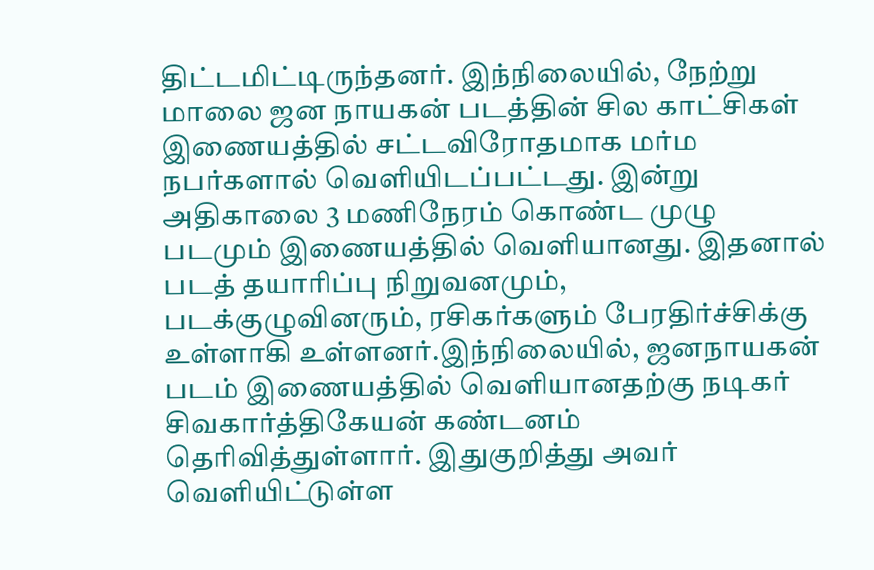திட்டமிட்டிருந்தனர். இந்நிலையில், நேற்று மாலை ஜன நாயகன் படத்தின் சில காட்சிகள் இணையத்தில் சட்டவிரோதமாக மர்ம நபர்களால் வெளியிடப்பட்டது. இன்று அதிகாலை 3 மணிநேரம் கொண்ட முழு படமும் இணையத்தில் வெளியானது. இதனால் படத் தயாரிப்பு நிறுவனமும், படக்குழுவினரும், ரசிகர்களும் பேரதிர்ச்சிக்கு உள்ளாகி உள்ளனர்.இந்நிலையில், ஜனநாயகன் படம் இணையத்தில் வெளியானதற்கு நடிகர் சிவகார்த்திகேயன் கண்டனம் தெரிவித்துள்ளார். இதுகுறித்து அவர் வெளியிட்டுள்ள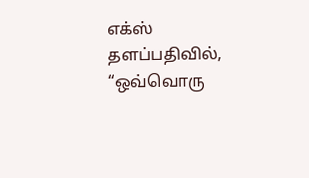எக்ஸ் தளப்பதிவில், “ஒவ்வொரு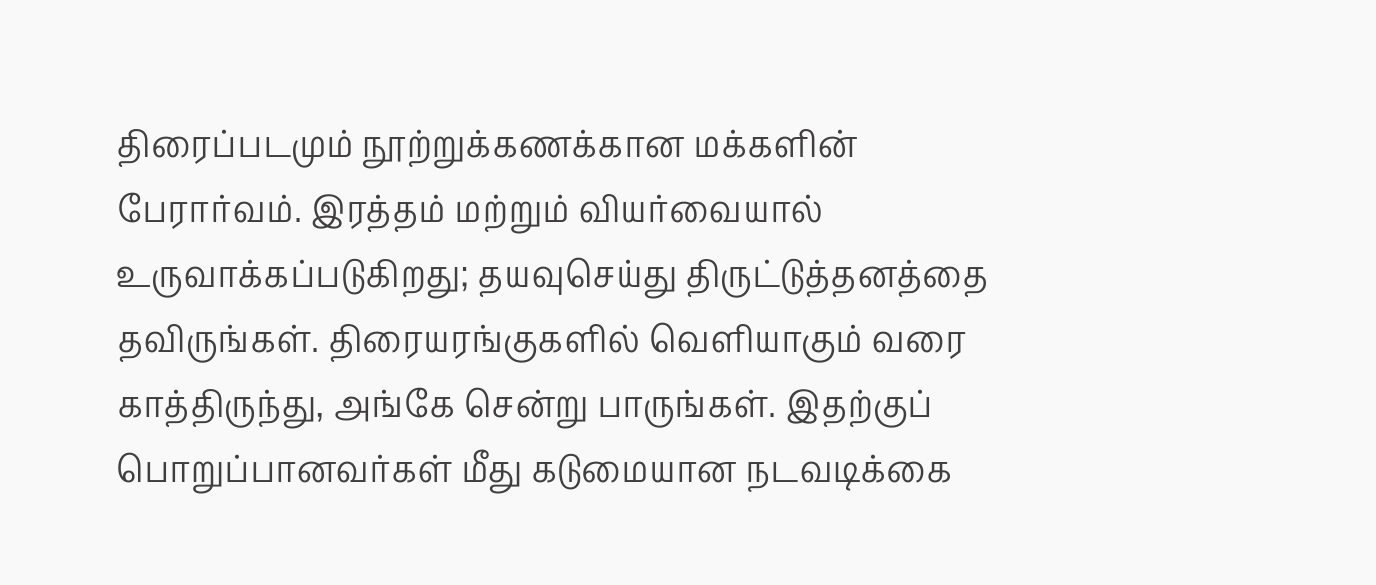திரைப்படமும் நூற்றுக்கணக்கான மக்களின் பேரார்வம். இரத்தம் மற்றும் வியர்வையால் உருவாக்கப்படுகிறது; தயவுசெய்து திருட்டுத்தனத்தை தவிருங்கள். திரையரங்குகளில் வெளியாகும் வரை காத்திருந்து, அங்கே சென்று பாருங்கள். இதற்குப் பொறுப்பானவர்கள் மீது கடுமையான நடவடிக்கை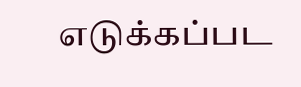எடுக்கப்பட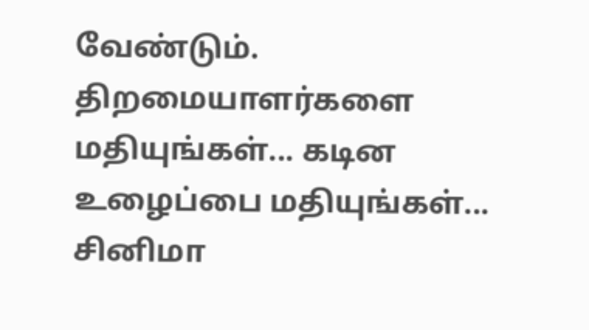வேண்டும்.
திறமையாளர்களை மதியுங்கள்... கடின உழைப்பை மதியுங்கள்... சினிமா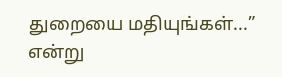துறையை மதியுங்கள்...” என்று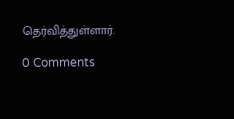தெர்வித்துள்ளார்.

0 Comments